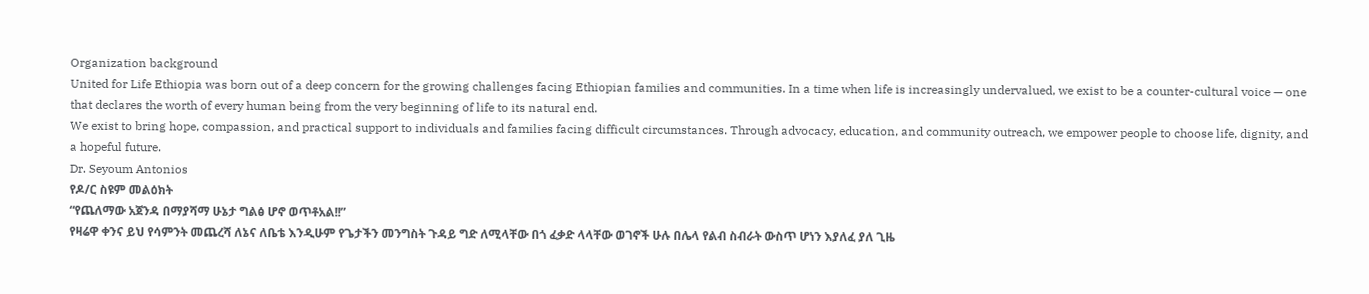Organization background
United for Life Ethiopia was born out of a deep concern for the growing challenges facing Ethiopian families and communities. In a time when life is increasingly undervalued, we exist to be a counter-cultural voice — one that declares the worth of every human being from the very beginning of life to its natural end.
We exist to bring hope, compassion, and practical support to individuals and families facing difficult circumstances. Through advocacy, education, and community outreach, we empower people to choose life, dignity, and a hopeful future.
Dr. Seyoum Antonios
የዶ/ር ስዩም መልዕክት
“የጨለማው አጀንዳ በማያሻማ ሁኔታ ግልፅ ሆኖ ወጥቶአል!!”
የዛሬዋ ቀንና ይህ የሳምንት መጨረሻ ለኔና ለቤቴ እንዲሁም የጌታችን መንግስት ጉዳይ ግድ ለሚላቸው በጎ ፈቃድ ላላቸው ወገኖች ሁሉ በሌላ የልብ ስብራት ውስጥ ሆነን እያለፈ ያለ ጊዜ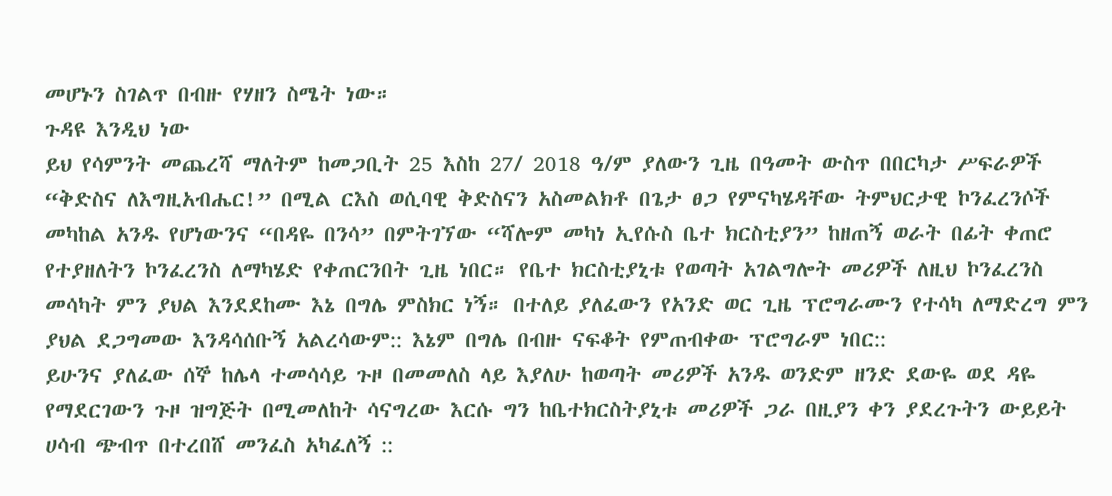መሆኑን ስገልጥ በብዙ የሃዘን ስሜት ነው።
ጉዳዩ እንዲህ ነው
ይህ የሳምንት መጨረሻ ማለትም ከመጋቢት 25 እስከ 27/ 2018 ዓ/ም ያለውን ጊዜ በዓመት ውስጥ በበርካታ ሥፍራዎች “ቅድስና ለእግዚአብሔር!” በሚል ርእስ ወሲባዊ ቅድስናን አስመልክቶ በጌታ ፀጋ የምናካሄዳቸው ትምህርታዊ ኮንፈረንሶች መካከል አንዱ የሆነውንና “በዳዬ በንሳ” በምትገኘው “ሻሎም መካነ ኢየሱስ ቤተ ክርስቲያን” ከዘጠኝ ወራት በፊት ቀጠሮ የተያዘለትን ኮንፈረንስ ለማካሄድ የቀጠርንበት ጊዜ ነበር። የቤተ ክርስቲያኒቱ የወጣት አገልግሎት መሪዎች ለዚህ ኮንፈረንስ መሳካት ምን ያህል እንደደከሙ እኔ በግሌ ምስክር ነኝ። በተለይ ያለፈውን የአንድ ወር ጊዜ ፕሮግራሙን የተሳካ ለማድረግ ምን ያህል ደጋግመው እንዳሳሰቡኝ አልረሳውም:: እኔም በግሌ በብዙ ናፍቆት የምጠብቀው ፕሮግራም ነበር::
ይሁንና ያለፈው ሰኞ ከሌላ ተመሳሳይ ጉዞ በመመለስ ላይ እያለሁ ከወጣት መሪዎች አንዱ ወንድም ዘንድ ደውዬ ወደ ዳዬ የማደርገውን ጉዞ ዝግጅት በሚመለከት ሳናግረው እርሱ ግን ከቤተክርስትያኒቱ መሪዎች ጋራ በዚያን ቀን ያደረጉትን ውይይት ሀሳብ ጭብጥ በተረበሸ መንፈስ አካፈለኝ ::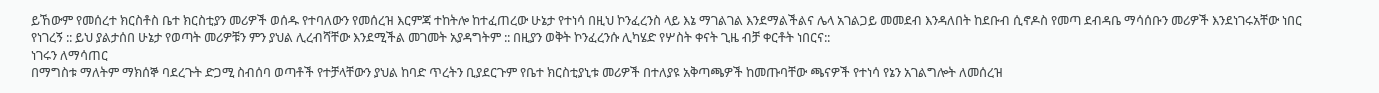ይኸውም የመሰረተ ክርስቶስ ቤተ ክርስቲያን መሪዎች ወሰዱ የተባለውን የመሰረዝ እርምጃ ተከትሎ ከተፈጠረው ሁኔታ የተነሳ በዚህ ኮንፈረንስ ላይ እኔ ማገልገል እንደማልችልና ሌላ አገልጋይ መመደብ እንዳለበት ከደቡብ ሲኖዶስ የመጣ ደብዳቤ ማሳሰቡን መሪዎች እንደነገሩአቸው ነበር የነገረኝ :: ይህ ያልታሰበ ሁኔታ የወጣት መሪዎቹን ምን ያህል ሊረብሻቸው እንደሚችል መገመት አያዳግትም :: በዚያን ወቅት ኮንፈረንሱ ሊካሄድ የሦስት ቀናት ጊዜ ብቻ ቀርቶት ነበርና::
ነገሩን ለማሳጠር
በማግስቱ ማለትም ማክሰኞ ባደረጉት ድጋሚ ስብሰባ ወጣቶች የተቻላቸውን ያህል ከባድ ጥረትን ቢያደርጉም የቤተ ክርስቲያኒቱ መሪዎች በተለያዩ አቅጣጫዎች ከመጡባቸው ጫናዎች የተነሳ የኔን አገልግሎት ለመሰረዝ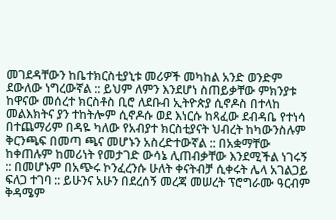መገደዳቸውን ከቤተክርስቲያኒቱ መሪዎች መካከል አንድ ወንድም ደውለው ነግረውኛል :: ይህም ለምን እንደሆነ ስጠይቃቸው ምክንያቱ ከዋናው መሰረተ ክርስቶስ ቢሮ ለደቡብ ኢትዮጵያ ሲኖዶስ በተላከ መልእክትና ያን ተከትሎም ሲኖዶሱ ወደ እነርሱ ከጻፈው ደብዳቤ የተነሳ በተጨማሪም በዳዬ ካለው የአብያተ ክርስቲያናት ህብረት ከካውንስሉም ቅርንጫፍ በመጣ ጫና መሆኑን አስረድተውኛል :: በአቋማቸው ከቀጠሉም ከመሪነት የመታገድ ውሳኔ ሊጠብቃቸው እንደሚችል ነገሩኝ :: በመሆኑም በአጭሩ ኮንፈረንሱ ሁለት ቀናትብቻ ሲቀሩት ሌላ አገልጋይ ፍለጋ ተገባ :: ይሁንና አሁን በደረሰኝ መረጃ መሠረት ፕሮግራሙ ዓርብም ቅዳሜም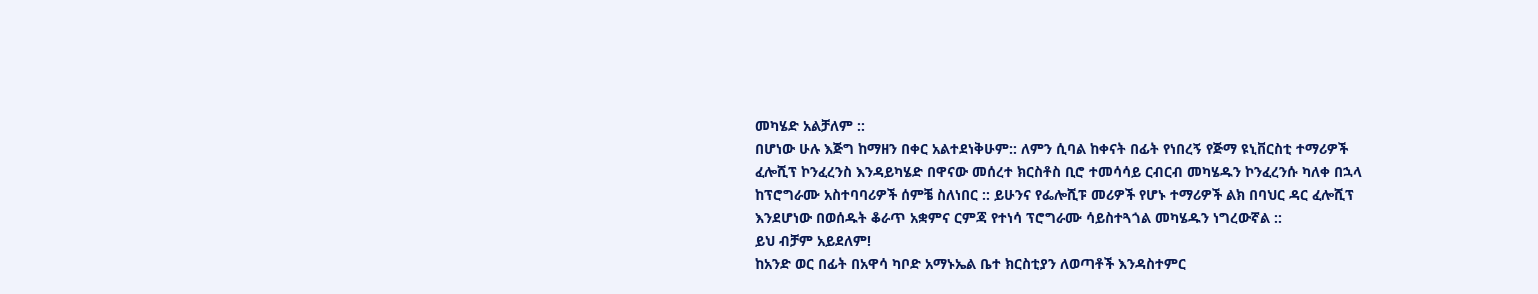መካሄድ አልቻለም ::
በሆነው ሁሉ እጅግ ከማዘን በቀር አልተደነቅሁም:: ለምን ሲባል ከቀናት በፊት የነበረኝ የጅማ ዩኒቨርስቲ ተማሪዎች ፈሎሺፕ ኮንፈረንስ እንዳይካሄድ በዋናው መሰረተ ክርስቶስ ቢሮ ተመሳሳይ ርብርብ መካሄዱን ኮንፈረንሱ ካለቀ በኋላ ከፕሮግራሙ አስተባባሪዎች ሰምቼ ስለነበር :: ይሁንና የፌሎሺፑ መሪዎች የሆኑ ተማሪዎች ልክ በባህር ዳር ፈሎሺፕ እንደሆነው በወሰዱት ቆራጥ አቋምና ርምጃ የተነሳ ፕሮግራሙ ሳይስተጓጎል መካሄዱን ነግረውኛል ::
ይህ ብቻም አይደለም!
ከአንድ ወር በፊት በአዋሳ ካቦድ አማኑኤል ቤተ ክርስቲያን ለወጣቶች እንዳስተምር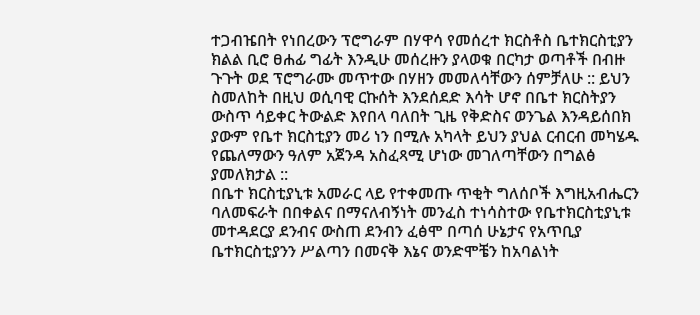ተጋብዤበት የነበረውን ፕሮግራም በሃዋሳ የመሰረተ ክርስቶስ ቤተክርስቲያን ክልል ቢሮ ፀሐፊ ግፊት እንዲሁ መሰረዙን ያላወቁ በርካታ ወጣቶች በብዙ ጉጉት ወደ ፕሮግራሙ መጥተው በሃዘን መመለሳቸውን ሰምቻለሁ :: ይህን ስመለከት በዚህ ወሲባዊ ርኩሰት እንደሰደድ እሳት ሆኖ በቤተ ክርስትያን ውስጥ ሳይቀር ትውልድ እየበላ ባለበት ጊዜ የቅድስና ወንጌል እንዳይሰበክ ያውም የቤተ ክርስቲያን መሪ ነን በሚሉ አካላት ይህን ያህል ርብርብ መካሄዱ የጨለማውን ዓለም አጀንዳ አስፈጻሚ ሆነው መገለጣቸውን በግልፅ ያመለክታል ::
በቤተ ክርስቲያኒቱ አመራር ላይ የተቀመጡ ጥቂት ግለሰቦች እግዚአብሔርን ባለመፍራት በበቀልና በማናለብኝነት መንፈስ ተነሳስተው የቤተክርስቲያኒቱ መተዳደርያ ደንብና ውስጠ ደንብን ፈፅሞ በጣሰ ሁኔታና የአጥቢያ ቤተክርስቲያንን ሥልጣን በመናቅ እኔና ወንድሞቼን ከአባልነት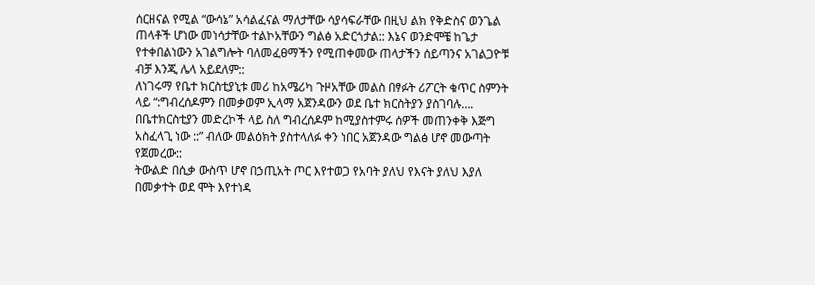ሰርዘናል የሚል “ውሳኔ” አሳልፈናል ማለታቸው ሳያሳፍራቸው በዚህ ልክ የቅድስና ወንጌል ጠላቶች ሆነው መነሳታቸው ተልኮአቸውን ግልፅ አድርጎታል:: እኔና ወንድሞቼ ከጌታ የተቀበልነውን አገልግሎት ባለመፈፀማችን የሚጠቀመው ጠላታችን ሰይጣንና አገልጋዮቹ ብቻ እንጂ ሌላ አይደለም::
ለነገሩማ የቤተ ክርስቲያኒቱ መሪ ከአሜሪካ ጉዞአቸው መልስ በፃፉት ሪፖርት ቁጥር ስምንት ላይ “:ግብረሰዶምን በመቃወም ኢላማ አጀንዳውን ወደ ቤተ ክርስትያን ያስገባሉ…. በቤተክርስቲያን መድረኮች ላይ ስለ ግብረሰዶም ከሚያስተምሩ ሰዎች መጠንቀቅ እጅግ አስፈላጊ ነው ::” ብለው መልዕክት ያስተላለፉ ቀን ነበር አጀንዳው ግልፅ ሆኖ መውጣት የጀመረው::
ትውልድ በሲቃ ውስጥ ሆኖ በኃጢአት ጦር እየተወጋ የአባት ያለህ የእናት ያለህ እያለ በመቃተት ወደ ሞት እየተነዳ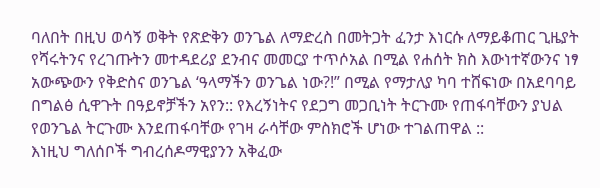ባለበት በዚህ ወሳኝ ወቅት የጽድቅን ወንጌል ለማድረስ በመትጋት ፈንታ እነርሱ ለማይቆጠር ጊዜያት የሻሩትንና የረገጡትን መተዳደሪያ ደንብና መመርያ ተጥሶአል በሚል የሐሰት ክስ እውነተኛውንና ነፃ አውጭውን የቅድስና ወንጌል ‘ዓላማችን ወንጌል ነው?!” በሚል የማታለያ ካባ ተሸፍነው በአደባባይ በግልፅ ሲዋጉት በዓይኖቻችን አየን:: የእረኝነትና የደጋግ መጋቢነት ትርጉሙ የጠፋባቸውን ያህል የወንጌል ትርጉሙ እንደጠፋባቸው የገዛ ራሳቸው ምስክሮች ሆነው ተገልጠዋል ::
እነዚህ ግለሰቦች ግብረሰዶማዊያንን አቅፈው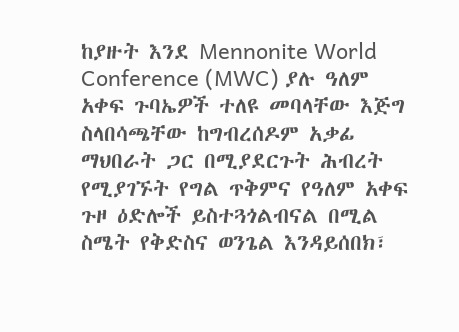ከያዙት እንደ Mennonite World Conference (MWC) ያሉ ዓለም አቀፍ ጉባኤዎች ተለዩ መባላቸው እጅግ ስላበሳጫቸው ከግብረሰዶም አቃፊ ማህበራት ጋር በሚያደርጉት ሕብረት የሚያገኙት የግል ጥቅምና የዓለም አቀፍ ጉዞ ዕድሎች ይስተጓጎልብናል በሚል ስሜት የቅድስና ወንጌል እንዳይሰበክ፣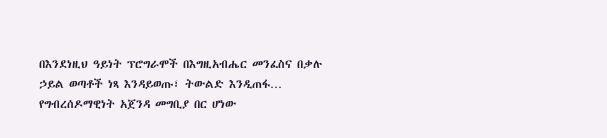በእንደነዚህ ዓይነት ፕሮግራሞች በእግዚአብሔር መንፈስና በቃሉ ኃይል ወጣቶች ነጻ እንዳይወጡ፣ ትውልድ እንዲጠፋ… የግብረሰዶማዊነት አጀንዳ መግቢያ በር ሆነው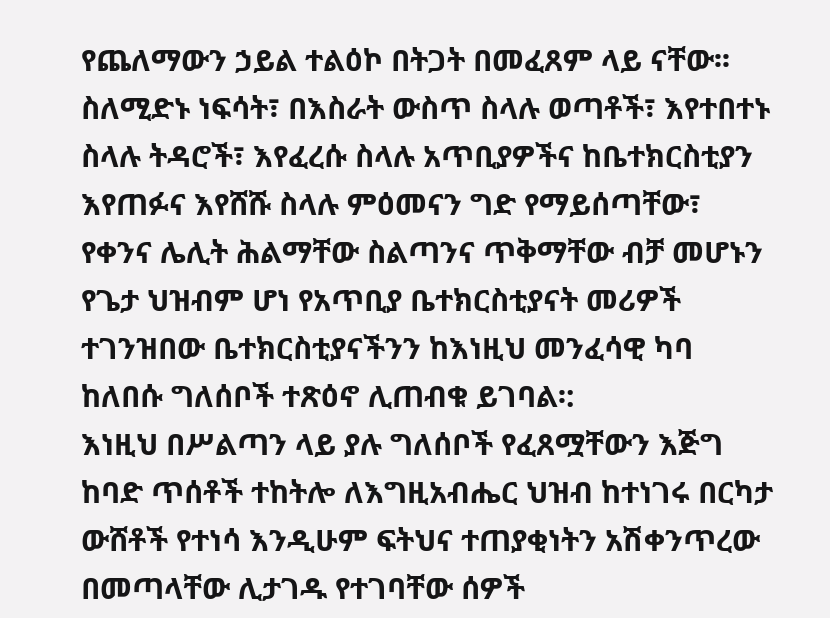የጨለማውን ኃይል ተልዕኮ በትጋት በመፈጸም ላይ ናቸው፡፡ ስለሚድኑ ነፍሳት፣ በእስራት ውስጥ ስላሉ ወጣቶች፣ እየተበተኑ ስላሉ ትዳሮች፣ እየፈረሱ ስላሉ አጥቢያዎችና ከቤተክርስቲያን እየጠፉና እየሸሹ ስላሉ ምዕመናን ግድ የማይሰጣቸው፣ የቀንና ሌሊት ሕልማቸው ስልጣንና ጥቅማቸው ብቻ መሆኑን የጌታ ህዝብም ሆነ የአጥቢያ ቤተክርስቲያናት መሪዎች ተገንዝበው ቤተክርስቲያናችንን ከእነዚህ መንፈሳዊ ካባ ከለበሱ ግለሰቦች ተጽዕኖ ሊጠብቁ ይገባል፡:
እነዚህ በሥልጣን ላይ ያሉ ግለሰቦች የፈጸሟቸውን እጅግ ከባድ ጥሰቶች ተከትሎ ለእግዚአብሔር ህዝብ ከተነገሩ በርካታ ውሸቶች የተነሳ እንዲሁም ፍትህና ተጠያቂነትን አሽቀንጥረው በመጣላቸው ሊታገዱ የተገባቸው ሰዎች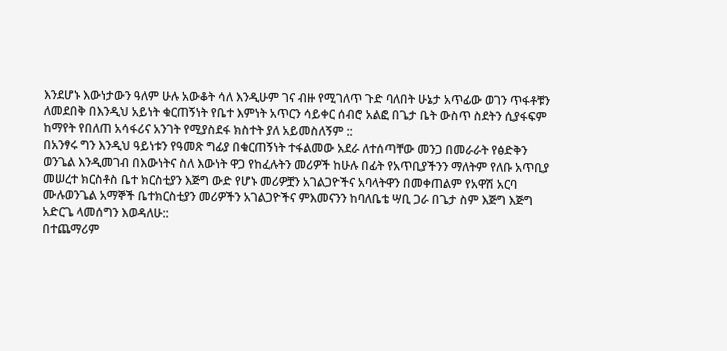እንደሆኑ እውነታውን ዓለም ሁሉ አውቆት ሳለ እንዲሁም ገና ብዙ የሚገለጥ ጉድ ባለበት ሁኔታ አጥፊው ወገን ጥፋቶቹን ለመደበቅ በእንዲህ አይነት ቁርጠኝነት የቤተ እምነት አጥርን ሳይቀር ሰብሮ አልፎ በጌታ ቤት ውስጥ ስደትን ሲያፋፍም ከማየት የበለጠ አሳፋሪና አንገት የሚያስደፋ ክስተት ያለ አይመስለኝም ::
በአንፃሩ ግን እንዲህ ዓይነቱን የዓመጽ ግፊያ በቁርጠኝነት ተፋልመው አደራ ለተሰጣቸው መንጋ በመራራት የፅድቅን ወንጌል እንዲመገብ በእውነትና ስለ እውነት ዋጋ የከፈሉትን መሪዎች ከሁሉ በፊት የአጥቢያችንን ማለትም የለቡ አጥቢያ መሠረተ ክርስቶስ ቤተ ክርስቲያን እጅግ ውድ የሆኑ መሪዎቿን አገልጋዮችና አባላትዋን በመቀጠልም የአዋሽ አርባ ሙሉወንጌል አማኞች ቤተክርስቲያን መሪዎችን አገልጋዮችና ምእመናንን ከባለቤቴ ሣቢ ጋራ በጌታ ስም እጅግ እጅግ አድርጌ ላመሰግን እወዳለሁ::
በተጨማሪም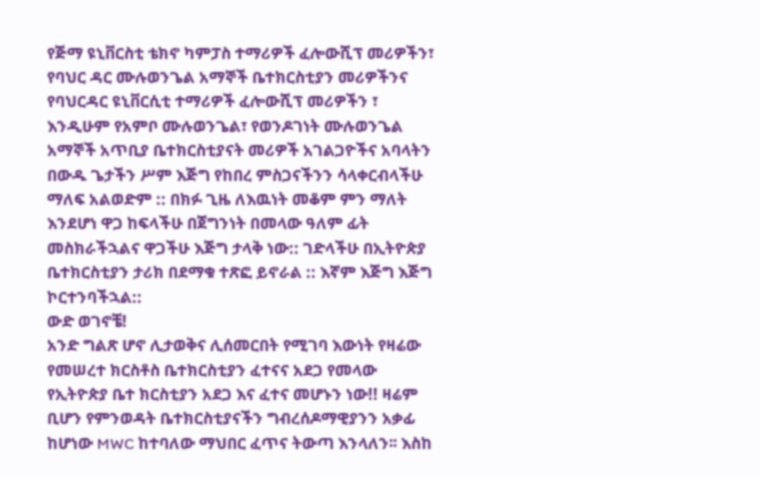የጅማ ዩኒቨርስቲ ቴክኖ ካምፓስ ተማሪዎች ፈሎውሺፕ መሪዎችን፣ የባህር ዳር ሙሉወንጌል አማኞች ቤተክርስቲያን መሪዎችንና የባህርዳር ዩኒቨርሲቲ ተማሪዎች ፈሎውሺፕ መሪዎችን ፣ እንዲሁም የአምቦ ሙሉወንጌል፣ የወንዶገነት ሙሉወንጌል አማኞች አጥቢያ ቤተክርስቲያናት መሪዎች አገልጋዮችና አባላትን በውዱ ጌታችን ሥም እጅግ የከበረ ምስጋናችንን ሳላቀርብላችሁ ማለፍ አልወድም :: በክፉ ጊዜ ለእዉነት መቆም ምን ማለት እንደሆነ ዋጋ ከፍላችሁ በጀግንነት በመላው ዓለም ፊት መስክራችኋልና ዋጋችሁ እጅግ ታላቅ ነው:: ገድላችሁ በኢትዮጵያ ቤተክርስቲያን ታሪክ በደማቁ ተጽፎ ይኖራል :: እኛም እጅግ እጅግ ኮርተንባችኋል::
ውድ ወገኖቼ!
አንድ ግልጽ ሆኖ ሊታወቅና ሊሰመርበት የሚገባ እውነት የዛሬው የመሠረተ ክርስቶስ ቤተክርስቲያን ፈተናና አደጋ የመላው የኢትዮጵያ ቤተ ክርስቲያን አደጋ እና ፈተና መሆኑን ነው!! ዛሬም ቢሆን የምንወዳት ቤተክርስቲያናችን ግብረሰዶማዊያንን አቃፊ ከሆነው MWC ከተባለው ማህበር ፈጥና ትውጣ እንላለን፡፡ እስከ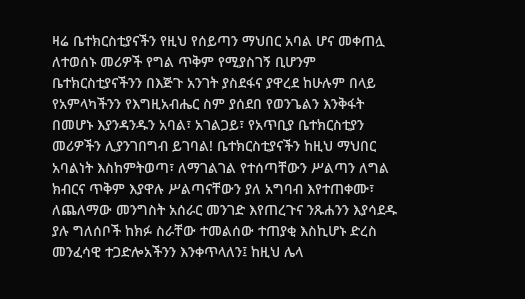ዛሬ ቤተክርስቲያናችን የዚህ የሰይጣን ማህበር አባል ሆና መቀጠሏ ለተወሰኑ መሪዎች የግል ጥቅም የሚያስገኝ ቢሆንም ቤተክርስቲያናችንን በእጅጉ አንገት ያስደፋና ያዋረደ ከሁሉም በላይ የአምላካችንን የእግዚአብሔር ስም ያሰደበ የወንጌልን እንቅፋት በመሆኑ እያንዳንዱን አባል፣ አገልጋይ፣ የአጥቢያ ቤተክርስቲያን መሪዎችን ሊያንገበግብ ይገባል! ቤተክርስቲያናችን ከዚህ ማህበር አባልነት እስከምትወጣ፣ ለማገልገል የተሰጣቸውን ሥልጣን ለግል ክብርና ጥቅም እያዋሉ ሥልጣናቸውን ያለ አግባብ እየተጠቀሙ፣ ለጨለማው መንግስት አሰራር መንገድ እየጠረጉና ንጹሐንን እያሳደዱ ያሉ ግለሰቦች ከክፉ ስራቸው ተመልሰው ተጠያቂ እስኪሆኑ ድረስ መንፈሳዊ ተጋድሎአችንን እንቀጥላለን፤ ከዚህ ሌላ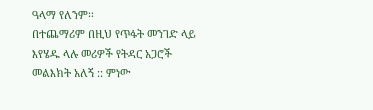ዓላማ የለንም፡፡
በተጨማሪም በዚህ የጥፋት መንገድ ላይ እየሄዱ ላሉ መሪዎች የትዳር አጋሮች መልእክት አለኝ :: ምነው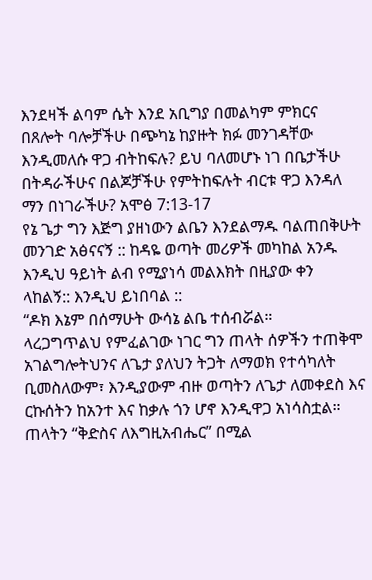እንደዛች ልባም ሴት እንደ አቢግያ በመልካም ምክርና በጸሎት ባሎቻችሁ በጭካኔ ከያዙት ክፉ መንገዳቸው እንዲመለሱ ዋጋ ብትከፍሉ? ይህ ባለመሆኑ ነገ በቤታችሁ በትዳራችሁና በልጆቻችሁ የምትከፍሉት ብርቱ ዋጋ እንዳለ ማን በነገራችሁ? አሞፅ 7:13-17
የኔ ጌታ ግን እጅግ ያዘነውን ልቤን እንደልማዱ ባልጠበቅሁት መንገድ አፅናናኝ :: ከዳዬ ወጣት መሪዎች መካከል አንዱ እንዲህ ዓይነት ልብ የሚያነሳ መልእክት በዚያው ቀን ላከልኝ:: እንዲህ ይነበባል ::
“ዶክ እኔም በሰማሁት ውሳኔ ልቤ ተሰብሯል።
ላረጋግጥልህ የምፈልገው ነገር ግን ጠላት ሰዎችን ተጠቅሞ አገልግሎትህንና ለጌታ ያለህን ትጋት ለማወክ የተሳካለት ቢመስለውም፣ እንዲያውም ብዙ ወጣትን ለጌታ ለመቀደስ እና ርኩሰትን ከአንተ እና ከቃሉ ጎን ሆኖ እንዲዋጋ አነሳስቷል። ጠላትን “ቅድስና ለእግዚአብሔር” በሚል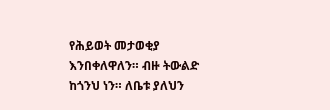የሕይወት መታወቂያ እንበቀለዋለን። ብዙ ትውልድ ከጎንህ ነን። ለቤቱ ያለህን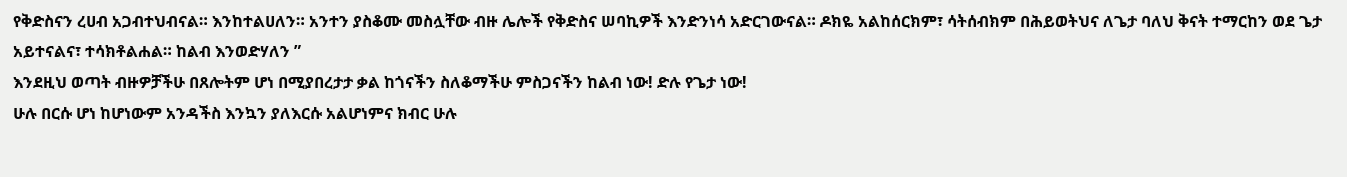የቅድስናን ረሀብ አጋብተህብናል። እንከተልሀለን። አንተን ያስቆሙ መስሏቸው ብዙ ሌሎች የቅድስና ሠባኪዎች እንድንነሳ አድርገውናል። ዶክዬ አልከሰርክም፣ ሳትሰብክም በሕይወትህና ለጌታ ባለህ ቅናት ተማርከን ወደ ጌታ አይተናልና፣ ተሳክቶልሐል። ከልብ እንወድሃለን ”
እንደዚህ ወጣት ብዙዎቻችሁ በጸሎትም ሆነ በሚያበረታታ ቃል ከጎናችን ስለቆማችሁ ምስጋናችን ከልብ ነው! ድሉ የጌታ ነው!
ሁሉ በርሱ ሆነ ከሆነውም አንዳችስ እንኳን ያለእርሱ አልሆነምና ክብር ሁሉ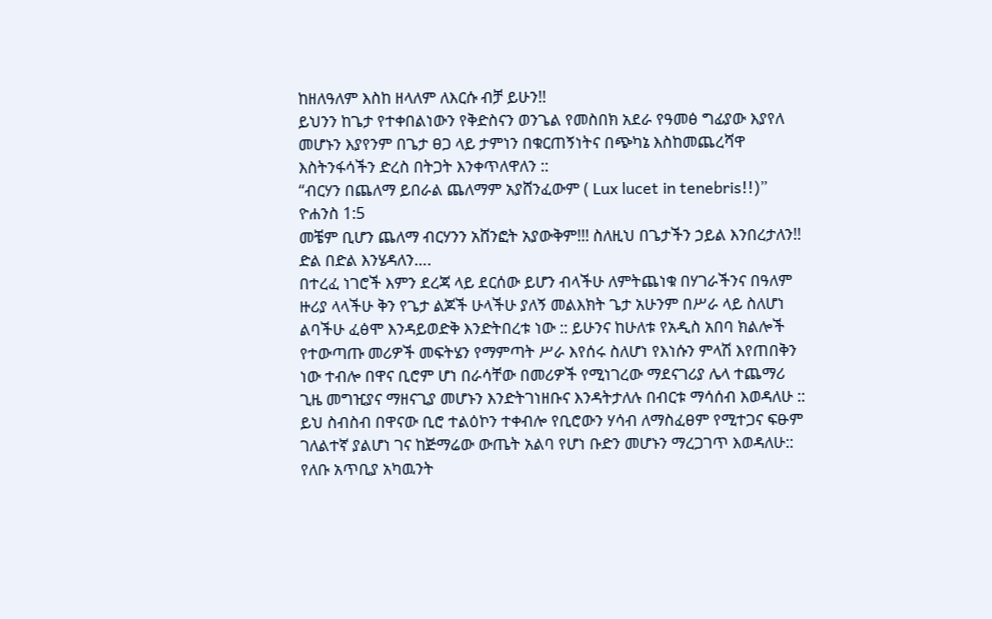ከዘለዓለም እስከ ዘላለም ለእርሱ ብቻ ይሁን!!
ይህንን ከጌታ የተቀበልነውን የቅድስናን ወንጌል የመስበክ አደራ የዓመፅ ግፊያው እያየለ መሆኑን እያየንም በጌታ ፀጋ ላይ ታምነን በቁርጠኝነትና በጭካኔ እስከመጨረሻዋ እስትንፋሳችን ድረስ በትጋት እንቀጥለዋለን ::
“ብርሃን በጨለማ ይበራል ጨለማም አያሸንፈውም ( Lux lucet in tenebris!!)” ዮሐንስ 1:5
መቼም ቢሆን ጨለማ ብርሃንን አሸንፎት አያውቅም!!! ስለዚህ በጌታችን ኃይል እንበረታለን!! ድል በድል እንሄዳለን….
በተረፈ ነገሮች እምን ደረጃ ላይ ደርሰው ይሆን ብላችሁ ለምትጨነቁ በሃገራችንና በዓለም ዙሪያ ላላችሁ ቅን የጌታ ልጆች ሁላችሁ ያለኝ መልእክት ጌታ አሁንም በሥራ ላይ ስለሆነ ልባችሁ ፈፅሞ እንዳይወድቅ እንድትበረቱ ነው :: ይሁንና ከሁለቱ የአዲስ አበባ ክልሎች የተውጣጡ መሪዎች መፍትሄን የማምጣት ሥራ እየሰሩ ስለሆነ የእነሱን ምላሽ እየጠበቅን ነው ተብሎ በዋና ቢሮም ሆነ በራሳቸው በመሪዎች የሚነገረው ማደናገሪያ ሌላ ተጨማሪ ጊዜ መግዢያና ማዘናጊያ መሆኑን እንድትገነዘቡና እንዳትታለሉ በብርቱ ማሳሰብ እወዳለሁ ::
ይህ ስብስብ በዋናው ቢሮ ተልዕኮን ተቀብሎ የቢሮውን ሃሳብ ለማስፈፀም የሚተጋና ፍፁም ገለልተኛ ያልሆነ ገና ከጅማሬው ውጤት አልባ የሆነ ቡድን መሆኑን ማረጋገጥ እወዳለሁ:: የለቡ አጥቢያ አካዉንት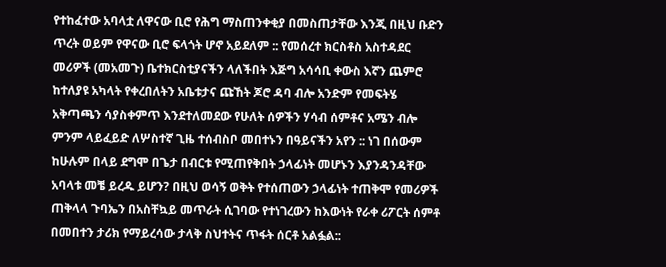የተከፈተው አባላቷ ለዋናው ቢሮ የሕግ ማስጠንቀቂያ በመስጠታቸው እንጂ በዚህ ቡድን ጥረት ወይም የዋናው ቢሮ ፍላጎት ሆኖ አይደለም :: የመሰረተ ክርስቶስ አስተዳደር መሪዎች (መአመጉ) ቤተክርስቲያናችን ላለችበት እጅግ አሳሳቢ ቀውስ እኛን ጨምሮ ከተለያዩ አካላት የቀረበለትን አቤቱታና ጩኸት ጆሮ ዳባ ብሎ አንድም የመፍትሄ አቅጣጫን ሳያስቀምጥ እንደተለመደው የሁለት ሰዎችን ሃሳብ ሰምቶና አሜን ብሎ ምንም ላይፈይድ ለሦስተኛ ጊዜ ተሰብስቦ መበተኑን በዓይናችን አየን :: ነገ በሰውም ከሁሉም በላይ ደግሞ በጌታ በብርቱ የሚጠየቅበት ኃላፊነት መሆኑን እያንዳንዳቸው አባላቱ መቼ ይረዱ ይሆን? በዚህ ወሳኝ ወቅት የተሰጠውን ኃላፊነት ተጠቅሞ የመሪዎች ጠቅላላ ጉባኤን በአስቸኳይ መጥራት ሲገባው የተነገረውን ከእውነት የራቀ ሪፖርት ሰምቶ በመበተን ታሪክ የማይረሳው ታላቅ ስህተትና ጥፋት ሰርቶ አልፏል::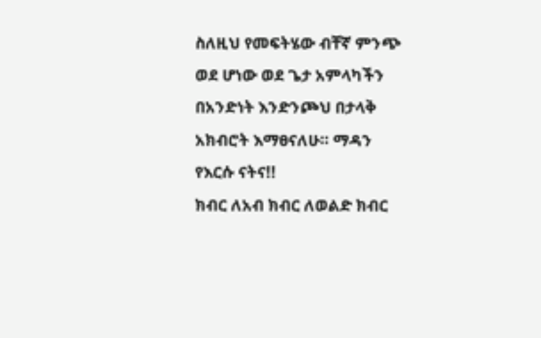ስለዚህ የመፍትሄው ብቸኛ ምንጭ ወደ ሆነው ወደ ጌታ አምላካችን በአንድነት እንድንጮህ በታላቅ አክብሮት እማፀናለሁ። ማዳን የእርሱ ናትና!!
ክብር ለአብ ክብር ለወልድ ክብር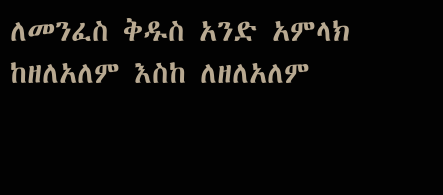ለመንፈስ ቅዱስ አንድ አምላክ ከዘለአለም እስከ ለዘለአለም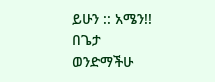ይሁን :: አሜን!!
በጌታ ወንድማችሁ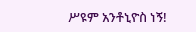ሥዩም አንቶኒዮስ ነኝ!